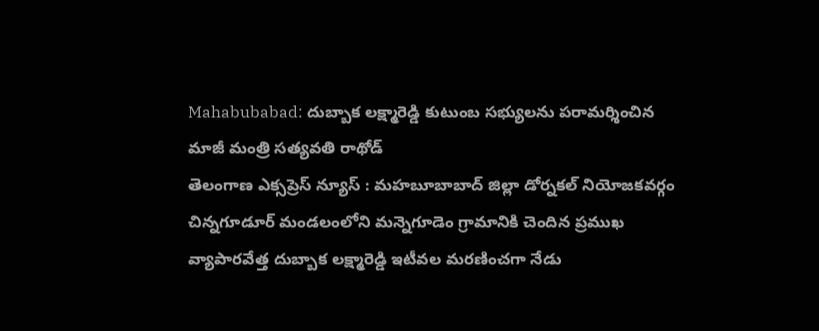Mahabubabad: దుబ్బాక లక్ష్మారెడ్డి కుటుంబ సభ్యులను పరామర్శించిన మాజీ మంత్రి సత్యవతి రాథోడ్
తెలంగాణ ఎక్సప్రెస్ న్యూస్ : మహబూబాబాద్ జిల్లా డోర్నకల్ నియోజకవర్గం చిన్నగూడూర్ మండలంలోని మన్నెగూడెం గ్రామానికి చెందిన ప్రముఖ వ్యాపారవేత్త దుబ్బాక లక్ష్మారెడ్డి ఇటీవల మరణించగా నేడు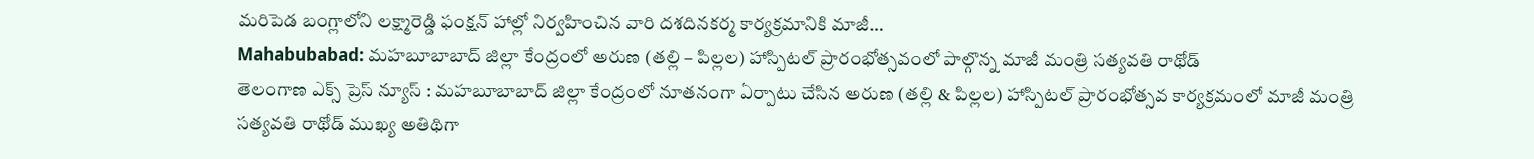మరిపెడ బంగ్లాలోని లక్ష్మారెడ్డి ఫంక్షన్ హాల్లో నిర్వహించిన వారి దశదినకర్మ కార్యక్రమానికి మాజీ…
Mahabubabad: మహబూబాబాద్ జిల్లా కేంద్రంలో అరుణ (తల్లి – పిల్లల) హాస్పిటల్ ప్రారంభోత్సవంలో పాల్గొన్న మాజీ మంత్రి సత్యవతి రాథోడ్
తెలంగాణ ఎక్స్ ప్రెస్ న్యూస్ : మహబూబాబాద్ జిల్లా కేంద్రంలో నూతనంగా ఏర్పాటు చేసిన అరుణ (తల్లి & పిల్లల) హాస్పిటల్ ప్రారంభోత్సవ కార్యక్రమంలో మాజీ మంత్రి సత్యవతి రాథోడ్ ముఖ్య అతిథిగా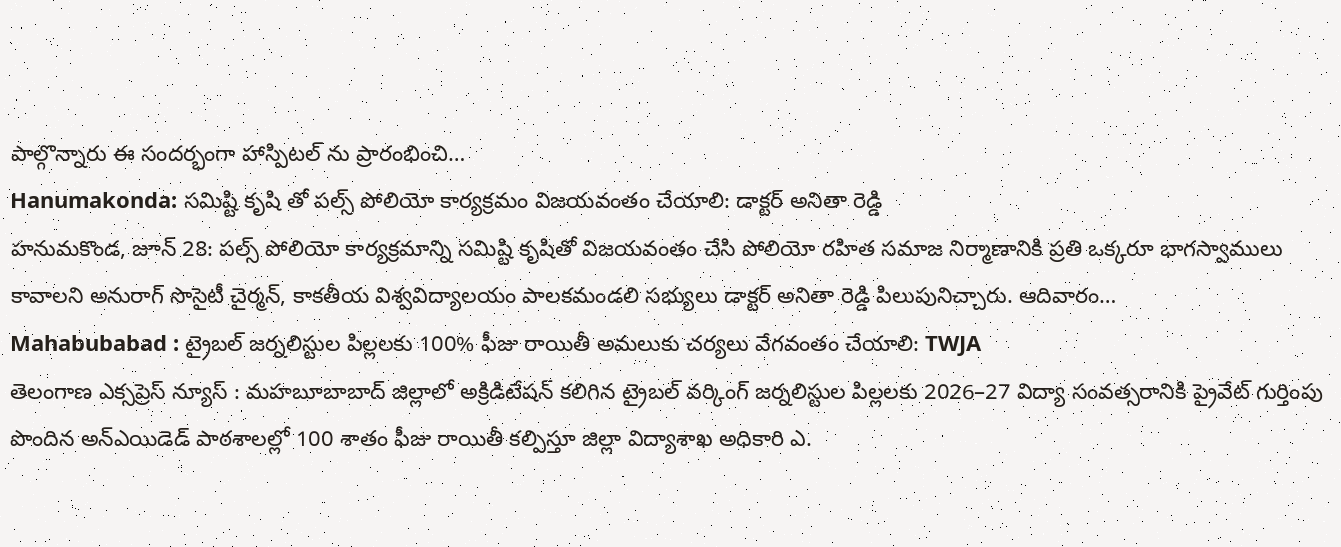పాల్గొన్నారు ఈ సందర్భంగా హాస్పిటల్ ను ప్రారంభించి…
Hanumakonda: సమిష్టి కృషి తో పల్స్ పోలియో కార్యక్రమం విజయవంతం చేయాలి: డాక్టర్ అనితా రెడ్డి
హనుమకొండ, జూన్ 28: పల్స్ పోలియో కార్యక్రమాన్ని సమిష్టి కృషితో విజయవంతం చేసి పోలియో రహిత సమాజ నిర్మాణానికి ప్రతి ఒక్కరూ భాగస్వాములు కావాలని అనురాగ్ సొసైటీ చైర్మన్, కాకతీయ విశ్వవిద్యాలయం పాలకమండలి సభ్యులు డాక్టర్ అనితా రెడ్డి పిలుపునిచ్చారు. ఆదివారం…
Mahabubabad : ట్రైబల్ జర్నలిస్టుల పిల్లలకు 100% ఫీజు రాయితీ అమలుకు చర్యలు వేగవంతం చేయాలి: TWJA
తెలంగాణ ఎక్సప్రెస్ న్యూస్ : మహబూబాబాద్ జిల్లాలో అక్రిడిటేషన్ కలిగిన ట్రైబల్ వర్కింగ్ జర్నలిస్టుల పిల్లలకు 2026–27 విద్యా సంవత్సరానికి ప్రైవేట్ గుర్తింపు పొందిన అన్ఎయిడెడ్ పాఠశాలల్లో 100 శాతం ఫీజు రాయితీ కల్పిస్తూ జిల్లా విద్యాశాఖ అధికారి ఎ.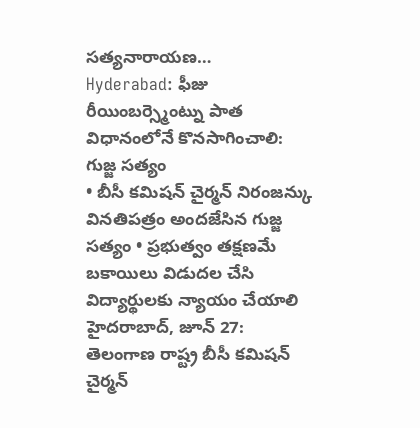సత్యనారాయణ…
Hyderabad: ఫీజు రీయింబర్స్మెంట్ను పాత విధానంలోనే కొనసాగించాలి: గుజ్జ సత్యం
• బీసీ కమిషన్ చైర్మన్ నిరంజన్కు వినతిపత్రం అందజేసిన గుజ్జ సత్యం • ప్రభుత్వం తక్షణమే బకాయిలు విడుదల చేసి విద్యార్థులకు న్యాయం చేయాలి హైదరాబాద్, జూన్ 27: తెలంగాణ రాష్ట్ర బీసీ కమిషన్ చైర్మన్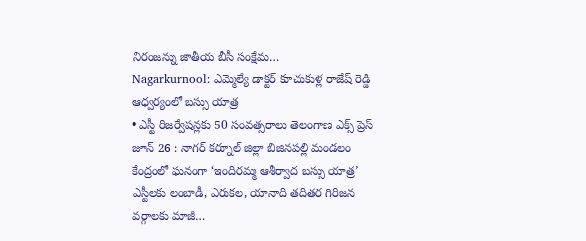నిరంజన్ను జాతీయ బీసీ సంక్షేమ…
Nagarkurnool: ఎమ్మెల్యే డాక్టర్ కూచుకుళ్ల రాజేష్ రెడ్డి ఆధ్వర్యంలో బస్సు యాత్ర
• ఎస్టీ రిజర్వేషన్లకు 50 సంవత్సరాలు తెలంగాణ ఎక్స్ ప్రెస్ జూన్ 26 : నాగర్ కర్నూల్ జిల్లా బిజినపల్లి మండలం కేంద్రంలో ఘనంగా ‘ఇందిరమ్మ ఆశీర్వాద బస్సు యాత్ర’ ఎస్టీలకు లంబాడీ, ఎరుకల, యానాది తదితర గిరిజన వర్గాలకు మాజీ…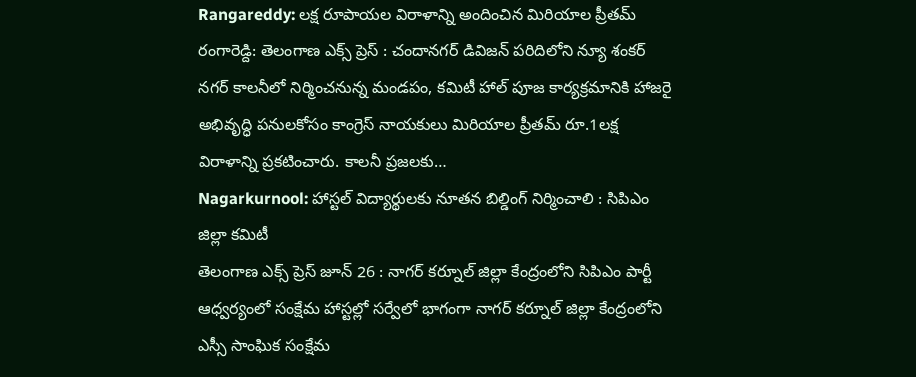Rangareddy: లక్ష రూపాయల విరాళాన్ని అందించిన మిరియాల ప్రీతమ్
రంగారెడ్ది: తెలంగాణ ఎక్స్ ప్రెస్ : చందానగర్ డివిజన్ పరిదిలోని న్యూ శంకర్ నగర్ కాలనీలో నిర్మించనున్న మండపం, కమిటీ హాల్ పూజ కార్యక్రమానికి హాజరై అభివృద్ధి పనులకోసం కాంగ్రెస్ నాయకులు మిరియాల ప్రీతమ్ రూ.1లక్ష విరాళాన్ని ప్రకటించారు. కాలనీ ప్రజలకు…
Nagarkurnool: హాస్టల్ విద్యార్థులకు నూతన బిల్డింగ్ నిర్మించాలి : సిపిఎం జిల్లా కమిటీ
తెలంగాణ ఎక్స్ ప్రెస్ జూన్ 26 : నాగర్ కర్నూల్ జిల్లా కేంద్రంలోని సిపిఎం పార్టీ ఆధ్వర్యంలో సంక్షేమ హాస్టల్లో సర్వేలో భాగంగా నాగర్ కర్నూల్ జిల్లా కేంద్రంలోని ఎస్సీ సాంఘిక సంక్షేమ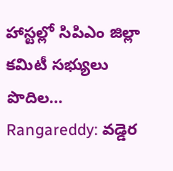హాస్టల్లో సిపిఎం జిల్లా కమిటీ సభ్యులు పొదిల…
Rangareddy: వడ్డెర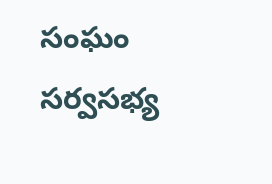సంఘం సర్వసభ్య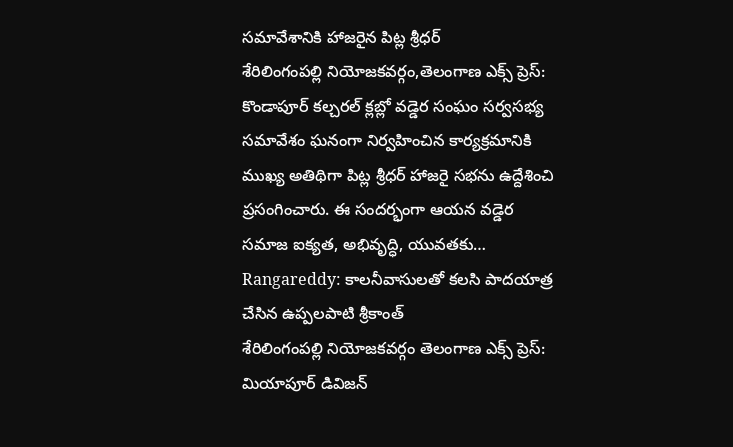సమావేశానికి హాజరైన పిట్ల శ్రీధర్
శేరిలింగంపల్లి నియోజకవర్గం,తెలంగాణ ఎక్స్ ప్రెస్: కొండాపూర్ కల్చరల్ క్లబ్లో వడ్డెర సంఘం సర్వసభ్య సమావేశం ఘనంగా నిర్వహించిన కార్యక్రమానికి ముఖ్య అతిథిగా పిట్ల శ్రీధర్ హాజరై సభను ఉద్దేశించి ప్రసంగించారు. ఈ సందర్భంగా ఆయన వడ్డెర సమాజ ఐక్యత, అభివృద్ధి, యువతకు…
Rangareddy: కాలనీవాసులతో కలసి పాదయాత్ర చేసిన ఉప్పలపాటి శ్రీకాంత్
శేరిలింగంపల్లి నియోజకవర్గం తెలంగాణ ఎక్స్ ప్రెస్: మియాపూర్ డివిజన్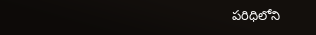పరిధిలోని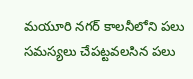మయూరి నగర్ కాలనీలోని పలు సమస్యలు చేపట్టవలసిన పలు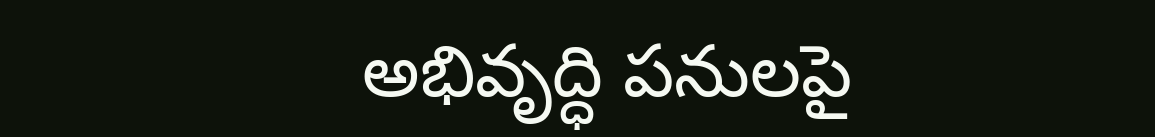అభివృద్ధి పనులపై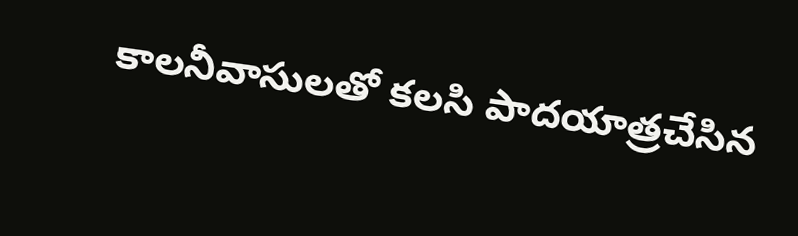కాలనీవాసులతో కలసి పాదయాత్రచేసిన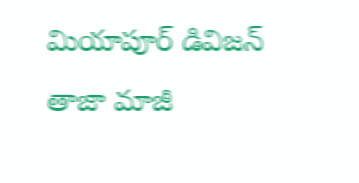మియాపూర్ డివిజన్ తాజా మాజీ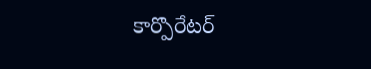కార్పొరేటర్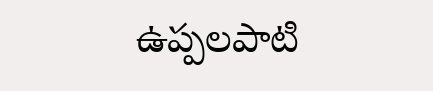ఉప్పలపాటి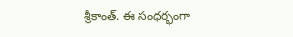శ్రీకాంత్. ఈ సంధర్భంగా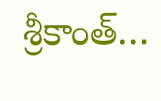శ్రీకాంత్…